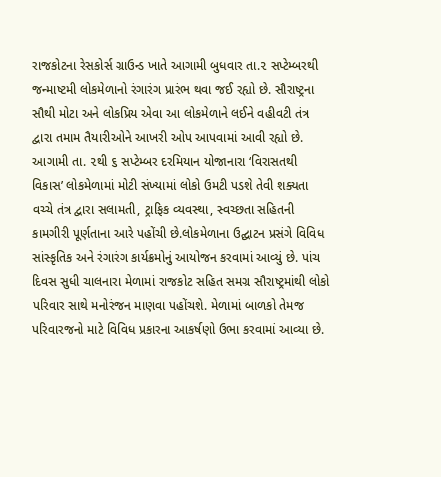રાજકોટના રેસકોર્સ ગ્રાઉન્ડ ખાતે આગામી બુધવાર તા.૨ સપ્ટેમ્બરથી જન્માષ્ટમી લોકમેળાનો રંગારંગ પ્રારંભ થવા જઈ રહ્યો છે. સૌરાષ્ટ્રના સૌથી મોટા અને લોકપ્રિય એવા આ લોકમેળાને લઈને વહીવટી તંત્ર દ્વારા તમામ તૈયારીઓને આખરી ઓપ આપવામાં આવી રહ્યો છે. આગામી તા. ૨થી ૬ સપ્ટેમ્બર દરમિયાન યોજાનારા ‘વિરાસતથી વિકાસ’ લોકમેળામાં મોટી સંખ્યામાં લોકો ઉમટી પડશે તેવી શક્યતા વચ્ચે તંત્ર દ્વારા સલામતી, ટ્રાફિક વ્યવસ્થા, સ્વચ્છતા સહિતની કામગીરી પૂર્ણતાના આરે પહોંચી છે.લોકમેળાના ઉદ્ઘાટન પ્રસંગે વિવિધ સાંસ્કૃતિક અને રંગારંગ કાર્યક્રમોનું આયોજન કરવામાં આવ્યું છે. પાંચ દિવસ સુધી ચાલનારા મેળામાં રાજકોટ સહિત સમગ્ર સૌરાષ્ટ્રમાંથી લોકો પરિવાર સાથે મનોરંજન માણવા પહોંચશે. મેળામાં બાળકો તેમજ પરિવારજનો માટે વિવિધ પ્રકારના આકર્ષણો ઉભા કરવામાં આવ્યા છે.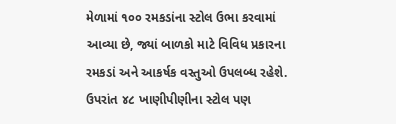મેળામાં ૧૦૦ રમકડાંના સ્ટોલ ઉભા કરવામાં આવ્યા છે, જ્યાં બાળકો માટે વિવિધ પ્રકારના રમકડાં અને આકર્ષક વસ્તુઓ ઉપલબ્ધ રહેશે. ઉપરાંત ૪૮ ખાણીપીણીના સ્ટોલ પણ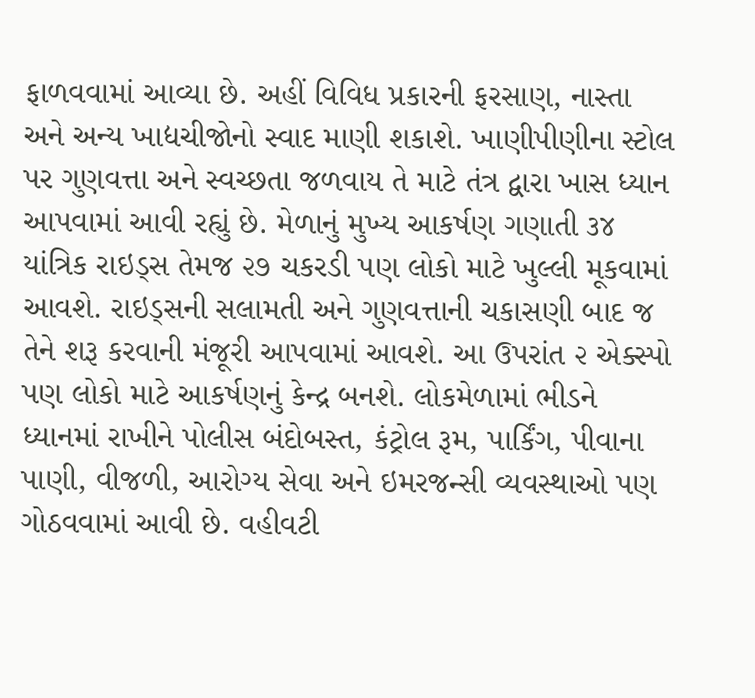ફાળવવામાં આવ્યા છે. અહીં વિવિધ પ્રકારની ફરસાણ, નાસ્તા અને અન્ય ખાદ્યચીજોનો સ્વાદ માણી શકાશે. ખાણીપીણીના સ્ટોલ પર ગુણવત્તા અને સ્વચ્છતા જળવાય તે માટે તંત્ર દ્વારા ખાસ ધ્યાન આપવામાં આવી રહ્યું છે. મેળાનું મુખ્ય આકર્ષણ ગણાતી ૩૪ યાંત્રિક રાઇડ્સ તેમજ ૨૭ ચકરડી પણ લોકો માટે ખુલ્લી મૂકવામાં આવશે. રાઇડ્સની સલામતી અને ગુણવત્તાની ચકાસણી બાદ જ તેને શરૂ કરવાની મંજૂરી આપવામાં આવશે. આ ઉપરાંત ૨ એક્સ્પો પણ લોકો માટે આકર્ષણનું કેન્દ્ર બનશે. લોકમેળામાં ભીડને ધ્યાનમાં રાખીને પોલીસ બંદોબસ્ત, કંટ્રોલ રૂમ, પાર્કિંગ, પીવાના પાણી, વીજળી, આરોગ્ય સેવા અને ઇમરજન્સી વ્યવસ્થાઓ પણ ગોઠવવામાં આવી છે. વહીવટી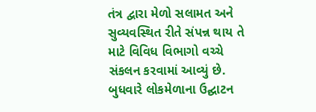તંત્ર દ્વારા મેળો સલામત અને સુવ્યવસ્થિત રીતે સંપન્ન થાય તે માટે વિવિધ વિભાગો વચ્ચે સંકલન કરવામાં આવ્યું છે. બુધવારે લોકમેળાના ઉદ્ઘાટન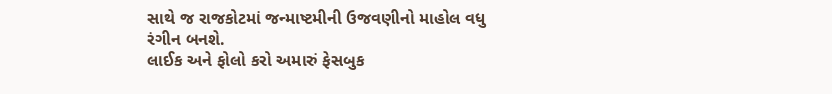સાથે જ રાજકોટમાં જન્માષ્ટમીની ઉજવણીનો માહોલ વધુ રંગીન બનશે.
લાઈક અને ફોલો કરો અમારું ફેસબુક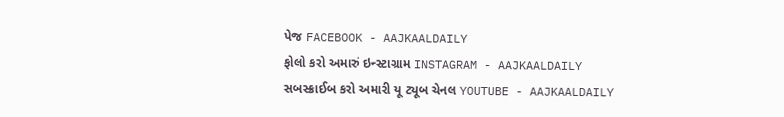પેજ FACEBOOK - AAJKAALDAILY
ફોલો કરો અમારું ઇન્સ્ટાગ્રામ INSTAGRAM - AAJKAALDAILY
સબસ્ક્રાઈબ કરો અમારી યૂ ટ્યૂબ ચેનલ YOUTUBE - AAJKAALDAILY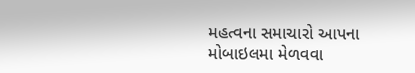મહત્વના સમાચારો આપના મોબાઇલમા મેળવવા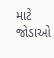માટે જોડાઓ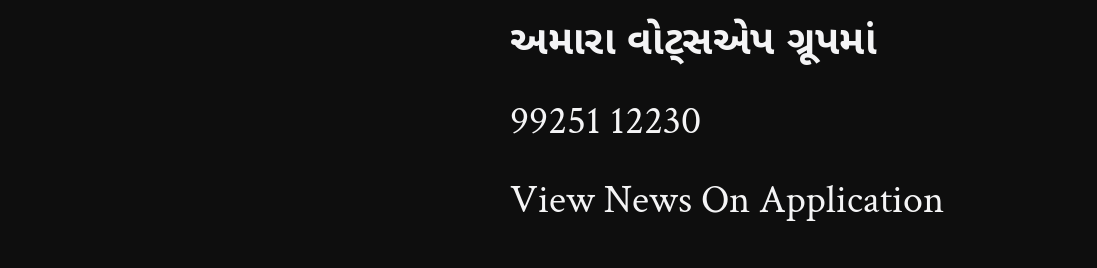અમારા વોટ્સએપ ગ્રૂપમાં 99251 12230
View News On Application